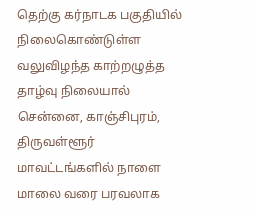தெற்கு கர்நாடக பகுதியில் நிலைகொண்டுள்ள வலுவிழந்த காற்றழுத்த தாழ்வு நிலையால் சென்னை, காஞ்சிபுரம், திருவள்ளூர் மாவட்டங்களில் நாளை மாலை வரை பரவலாக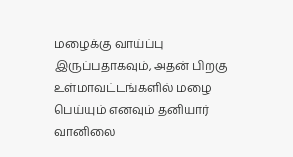மழைக்கு வாய்ப்பு இருப்பதாகவும், அதன் பிறகு உள்மாவட்டங்களில் மழை பெய்யும் எனவும் தனியார் வானிலை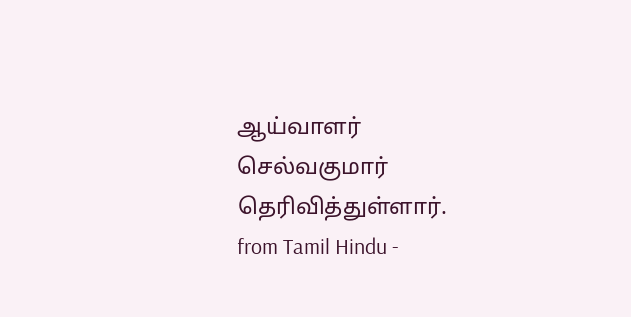ஆய்வாளர் செல்வகுமார் தெரிவித்துள்ளார்.
from Tamil Hindu -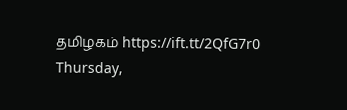தமிழகம் https://ift.tt/2QfG7r0
Thursday,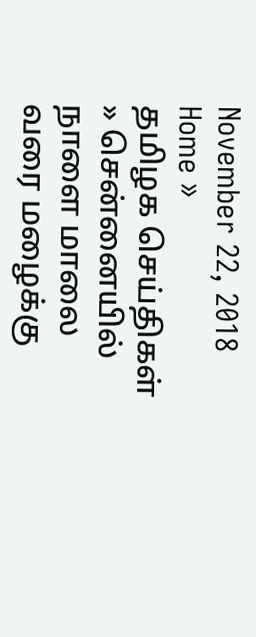November 22, 2018
Home »
தமிழக செய்திகள்
» சென்னையில் நாளை மாலை வரை மழைக்கு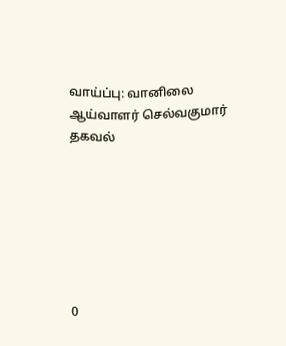வாய்ப்பு: வானிலை ஆய்வாளர் செல்வகுமார் தகவல்







0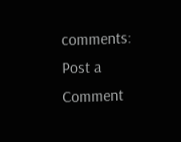comments:
Post a Comment